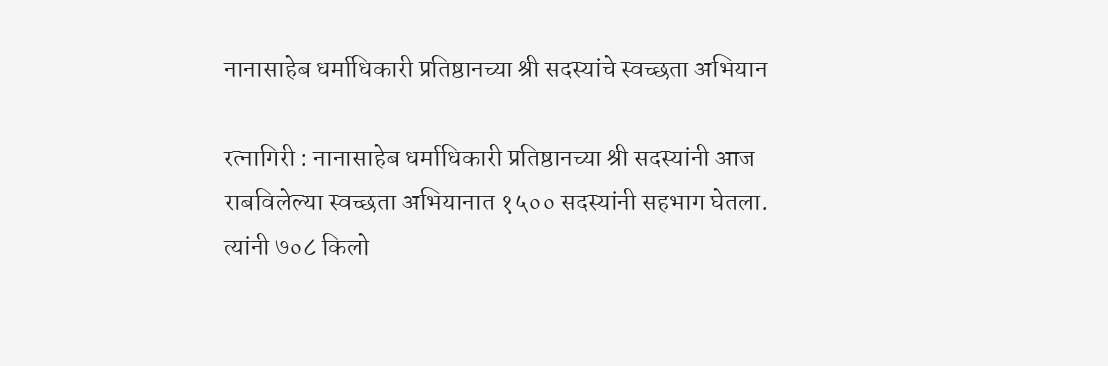नानासाहेब धर्माधिकारी प्रतिष्ठानच्या श्री सदस्यांचे स्वच्छता अभियान

रत्नागिरी : नानासाहेब धर्माधिकारी प्रतिष्ठानच्या श्री सदस्यांनी आज राबविलेल्या स्वच्छता अभियानात १५०० सदस्यांनी सहभाग घेतला. त्यांनी ७०८ किलो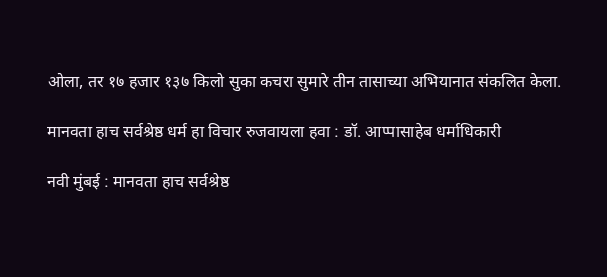ओला, तर १७ हजार १३७ किलो सुका कचरा सुमारे तीन तासाच्या अभियानात संकलित केला.

मानवता हाच सर्वश्रेष्ठ धर्म हा विचार रुजवायला हवा : डॉ. आप्पासाहेब धर्माधिकारी

नवी मुंबई : मानवता हाच सर्वश्रेष्ठ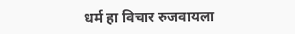धर्म हा विचार रुजवायला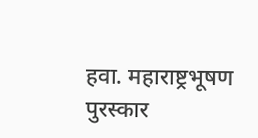हवा. महाराष्ट्रभूषण पुरस्कार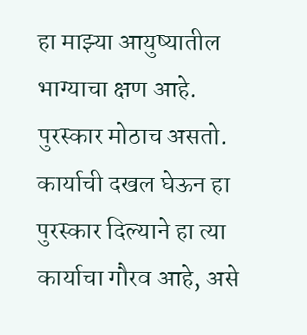हा माझ्या आयुष्यातील भाग्याचा क्षण आहे. पुरस्कार मोठाच असतो. कार्याची दखल घेऊन हा पुरस्कार दिल्याने हा त्या कार्याचा गौरव आहे, असे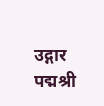उद्गार पद्मश्री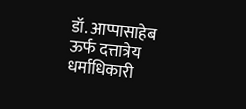डॉ. आप्पासाहेब ऊर्फ दत्तात्रेय धर्माधिकारी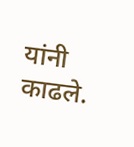यांनी काढले.